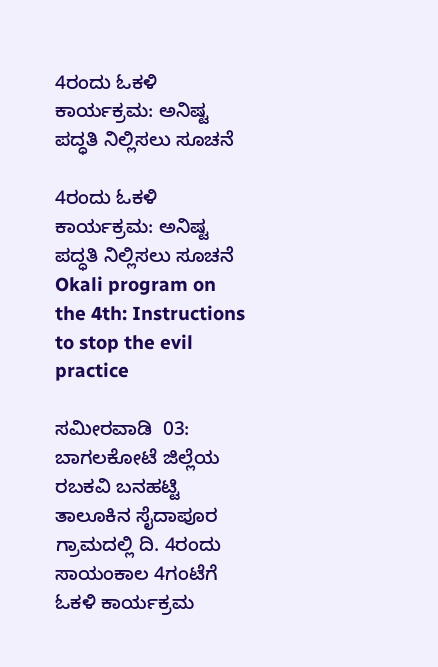4ರಂದು ಓಕಳಿ ಕಾರ್ಯಕ್ರಮ: ಅನಿಷ್ಟ ಪದ್ಧತಿ ನಿಲ್ಲಿಸಲು ಸೂಚನೆ

4ರಂದು ಓಕಳಿ ಕಾರ್ಯಕ್ರಮ: ಅನಿಷ್ಟ ಪದ್ಧತಿ ನಿಲ್ಲಿಸಲು ಸೂಚನೆ Okali program on the 4th: Instructions to stop the evil practice

ಸಮೀರವಾಡಿ  03: ಬಾಗಲಕೋಟೆ ಜಿಲ್ಲೆಯ ರಬಕವಿ ಬನಹಟ್ಟಿ ತಾಲೂಕಿನ ಸೈದಾಪೂರ ಗ್ರಾಮದಲ್ಲಿ ದಿ. 4ರಂದು ಸಾಯಂಕಾಲ 4ಗಂಟೆಗೆ ಓಕಳಿ ಕಾರ್ಯಕ್ರಮ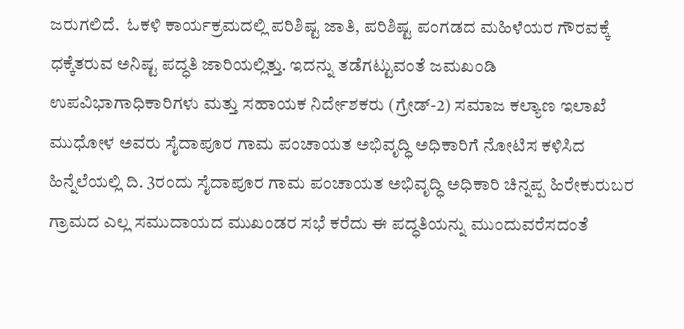ಜರುಗಲಿದೆ.  ಓಕಳಿ ಕಾರ್ಯಕ್ರಮದಲ್ಲಿ ಪರಿಶಿಷ್ಟ ಜಾತಿ, ಪರಿಶಿಷ್ಟ ಪಂಗಡದ ಮಹಿಳೆಯರ ಗೌರವಕ್ಕೆ ಧಕ್ಕೆತರುವ ಅನಿಷ್ಟ ಪದ್ಧತಿ ಜಾರಿಯಲ್ಲಿತ್ತು. ಇದನ್ನು ತಡೆಗಟ್ಟುವಂತೆ ಜಮಖಂಡಿ ಉಪವಿಭಾಗಾಧಿಕಾರಿಗಳು ಮತ್ತು ಸಹಾಯಕ ನಿರ್ದೇಶಕರು (ಗ್ರೇಡ್‌-2) ಸಮಾಜ ಕಲ್ಯಾಣ ಇಲಾಖೆ ಮುಧೋಳ ಅವರು ಸೈದಾಪೂರ ಗಾಮ ಪಂಚಾಯತ ಅಭಿವೃದ್ಧಿ ಅಧಿಕಾರಿಗೆ ನೋಟಿಸ ಕಳಿಸಿದ ಹಿನ್ನೆಲೆಯಲ್ಲಿ ದಿ. 3ರಂದು ಸೈದಾಪೂರ ಗಾಮ ಪಂಚಾಯತ ಅಭಿವೃದ್ಧಿ ಅಧಿಕಾರಿ ಚಿನ್ನಪ್ಪ ಹಿರೇಕುರುಬರ ಗ್ರಾಮದ ಎಲ್ಲ ಸಮುದಾಯದ ಮುಖಂಡರ ಸಭೆ ಕರೆದು ಈ ಪದ್ಧತಿಯನ್ನು ಮುಂದುವರೆಸದಂತೆ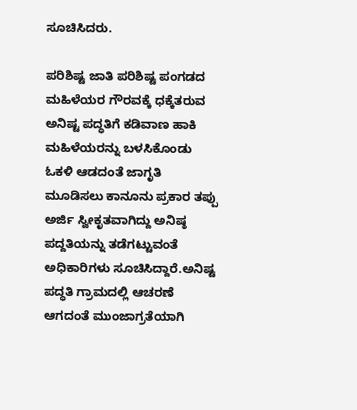ಸೂಚಿಸಿದರು.

ಪರಿಶಿಷ್ಟ ಜಾತಿ ಪರಿಶಿಷ್ಟ ಪಂಗಡದ ಮಹಿಳೆಯರ ಗೌರವಕ್ಕೆ ಧಕ್ಕೆತರುವ ಅನಿಷ್ಟ ಪದ್ಧತಿಗೆ ಕಡಿವಾಣ ಹಾಕಿ ಮಹಿಳೆಯರನ್ನು ಬಳಸಿಕೊಂಡು ಓಕಳಿ ಆಡದಂತೆ ಜಾಗೃತಿ ಮೂಡಿಸಲು ಕಾನೂನು ಪ್ರಕಾರ ತಪ್ಪು ಅರ್ಜಿ ಸ್ವೀಕೃತವಾಗಿದ್ದು ಅನಿಷ್ಠ ಪದ್ದತಿಯನ್ನು ತಡೆಗಟ್ಟುವಂತೆ ಅಧಿಕಾರಿಗಳು ಸೂಚಿಸಿದ್ದಾರೆ.ಅನಿಷ್ಟ ಪದ್ಧತಿ ಗ್ರಾಮದಲ್ಲಿ ಆಚರಣೆ ಆಗದಂತೆ ಮುಂಜಾಗ್ರತೆಯಾಗಿ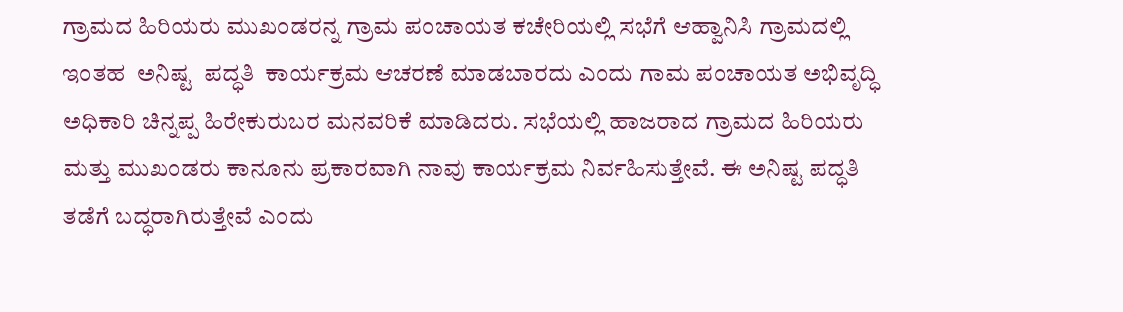ಗ್ರಾಮದ ಹಿರಿಯರು ಮುಖಂಡರನ್ನ ಗ್ರಾಮ ಪಂಚಾಯತ ಕಚೇರಿಯಲ್ಲಿ ಸಭೆಗೆ ಆಹ್ವಾನಿಸಿ ಗ್ರಾಮದಲ್ಲಿ ಇಂತಹ  ಅನಿಷ್ಟ  ಪದ್ಧತಿ  ಕಾರ್ಯಕ್ರಮ ಆಚರಣೆ ಮಾಡಬಾರದು ಎಂದು ಗಾಮ ಪಂಚಾಯತ ಅಭಿವೃದ್ಧಿ ಅಧಿಕಾರಿ ಚಿನ್ನಪ್ಪ ಹಿರೇಕುರುಬರ ಮನವರಿಕೆ ಮಾಡಿದರು. ಸಭೆಯಲ್ಲಿ ಹಾಜರಾದ ಗ್ರಾಮದ ಹಿರಿಯರು ಮತ್ತು ಮುಖಂಡರು ಕಾನೂನು ಪ್ರಕಾರವಾಗಿ ನಾವು ಕಾರ್ಯಕ್ರಮ ನಿರ್ವಹಿಸುತ್ತೇವೆ. ಈ ಅನಿಷ್ಟ ಪದ್ಧತಿ ತಡೆಗೆ ಬದ್ಧರಾಗಿರುತ್ತೇವೆ ಎಂದು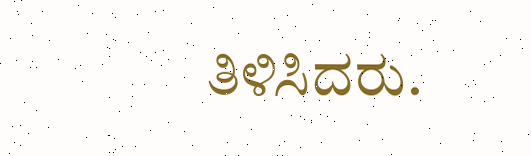ತಿಳಿಸಿದರು.